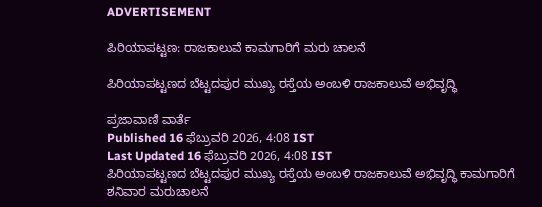ADVERTISEMENT

ಪಿರಿಯಾಪಟ್ಟಣ: ರಾಜಕಾಲುವೆ ಕಾಮಗಾರಿಗೆ ಮರು ಚಾಲನೆ

ಪಿರಿಯಾಪಟ್ಟಣದ ಬೆಟ್ಟದಪುರ ಮುಖ್ಯ ರಸ್ತೆಯ ಅಂಬಳಿ ರಾಜಕಾಲುವೆ ಅಭಿವೃದ್ಧಿ

ಪ್ರಜಾವಾಣಿ ವಾರ್ತೆ
Published 16 ಫೆಬ್ರುವರಿ 2026, 4:08 IST
Last Updated 16 ಫೆಬ್ರುವರಿ 2026, 4:08 IST
ಪಿರಿಯಾಪಟ್ಟಣದ ಬೆಟ್ಟದಪುರ ಮುಖ್ಯ ರಸ್ತೆಯ ಅಂಬಳಿ ರಾಜಕಾಲುವೆ ಅಭಿವೃದ್ಧಿ ಕಾಮಗಾರಿಗೆ ಶನಿವಾರ ಮರುಚಾಲನೆ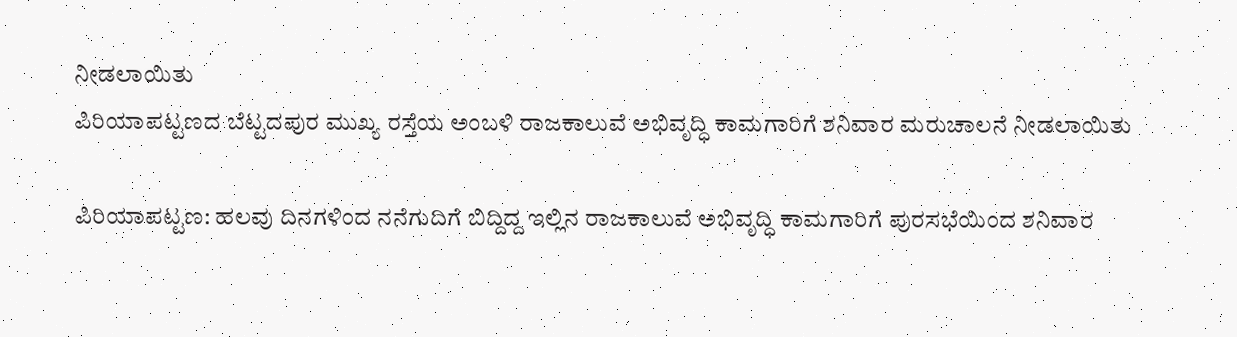ನೀಡಲಾಯಿತು
ಪಿರಿಯಾಪಟ್ಟಣದ ಬೆಟ್ಟದಪುರ ಮುಖ್ಯ ರಸ್ತೆಯ ಅಂಬಳಿ ರಾಜಕಾಲುವೆ ಅಭಿವೃದ್ಧಿ ಕಾಮಗಾರಿಗೆ ಶನಿವಾರ ಮರುಚಾಲನೆ ನೀಡಲಾಯಿತು

ಪಿರಿಯಾಪಟ್ಟಣ: ಹಲವು ದಿನಗಳಿಂದ ನನೆಗುದಿಗೆ ಬಿದ್ದಿದ್ದ ಇಲ್ಲಿನ ರಾಜಕಾಲುವೆ ಅಭಿವೃದ್ಧಿ ಕಾಮಗಾರಿಗೆ ಪುರಸಭೆಯಿಂದ ಶನಿವಾರ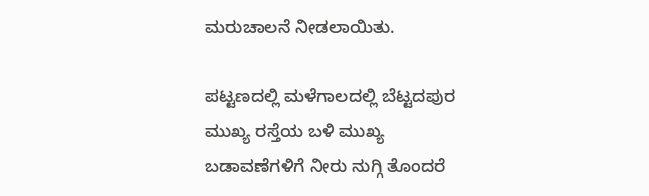ಮರುಚಾಲನೆ ನೀಡಲಾಯಿತು.

ಪಟ್ಟಣದಲ್ಲಿ ಮಳೆಗಾಲದಲ್ಲಿ ಬೆಟ್ಟದಪುರ ಮುಖ್ಯ ರಸ್ತೆಯ ಬಳಿ ಮುಖ್ಯ ಬಡಾವಣೆಗಳಿಗೆ ನೀರು ನುಗ್ಗಿ ತೊಂದರೆ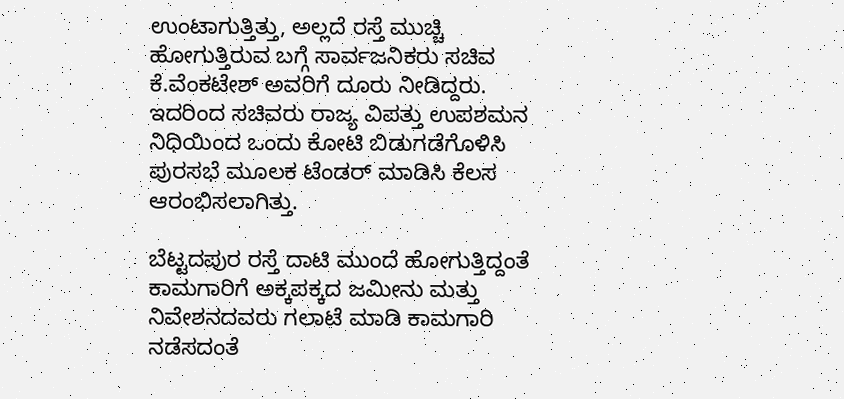ಉಂಟಾಗುತ್ತಿತ್ತು, ಅಲ್ಲದೆ ರಸ್ತೆ ಮುಚ್ಚಿ ಹೋಗುತ್ತಿರುವ ಬಗ್ಗೆ ಸಾರ್ವಜನಿಕರು ಸಚಿವ ಕೆ.ವೆಂಕಟೇಶ್ ಅವರಿಗೆ ದೂರು ನೀಡಿದ್ದರು. ಇದರಿಂದ ಸಚಿವರು ರಾಜ್ಯ ವಿಪತ್ತು ಉಪಶಮನ ನಿಧಿಯಿಂದ ಒಂದು ಕೋಟಿ ಬಿಡುಗಡೆಗೊಳಿಸಿ ಪುರಸಭೆ ಮೂಲಕ ಟೆಂಡರ್ ಮಾಡಿಸಿ ಕೆಲಸ ಆರಂಭಿಸಲಾಗಿತ್ತು.

ಬೆಟ್ಟದಪುರ ರಸ್ತೆ ದಾಟಿ ಮುಂದೆ ಹೋಗುತ್ತಿದ್ದಂತೆ ಕಾಮಗಾರಿಗೆ ಅಕ್ಕಪಕ್ಕದ ಜಮೀನು ಮತ್ತು ನಿವೇಶನದವರು ಗಲಾಟೆ ಮಾಡಿ ಕಾಮಗಾರಿ ನಡೆಸದಂತೆ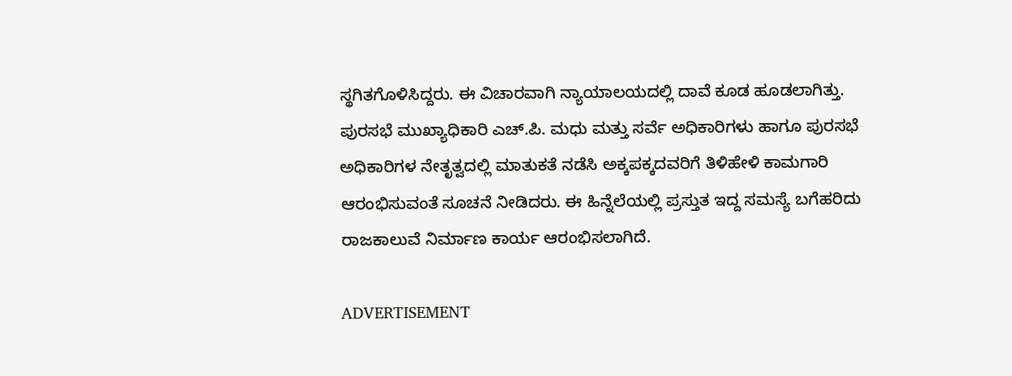ಸ್ಥಗಿತಗೊಳಿಸಿದ್ದರು. ಈ ವಿಚಾರವಾಗಿ ನ್ಯಾಯಾಲಯದಲ್ಲಿ ದಾವೆ ಕೂಡ ಹೂಡಲಾಗಿತ್ತು. ಪುರಸಭೆ ಮುಖ್ಯಾಧಿಕಾರಿ ಎಚ್.ಪಿ. ಮಧು ಮತ್ತು ಸರ್ವೆ ಅಧಿಕಾರಿಗಳು ಹಾಗೂ ಪುರಸಭೆ ಅಧಿಕಾರಿಗಳ ನೇತೃತ್ವದಲ್ಲಿ ಮಾತುಕತೆ ನಡೆಸಿ ಅಕ್ಕಪಕ್ಕದವರಿಗೆ ತಿಳಿಹೇಳಿ ಕಾಮಗಾರಿ ಆರಂಭಿಸುವಂತೆ ಸೂಚನೆ ನೀಡಿದರು. ಈ ಹಿನ್ನೆಲೆಯಲ್ಲಿ ಪ್ರಸ್ತುತ ಇದ್ದ ಸಮಸ್ಯೆ ಬಗೆಹರಿದು ರಾಜಕಾಲುವೆ ನಿರ್ಮಾಣ ಕಾರ್ಯ ಆರಂಭಿಸಲಾಗಿದೆ.

ADVERTISEMENT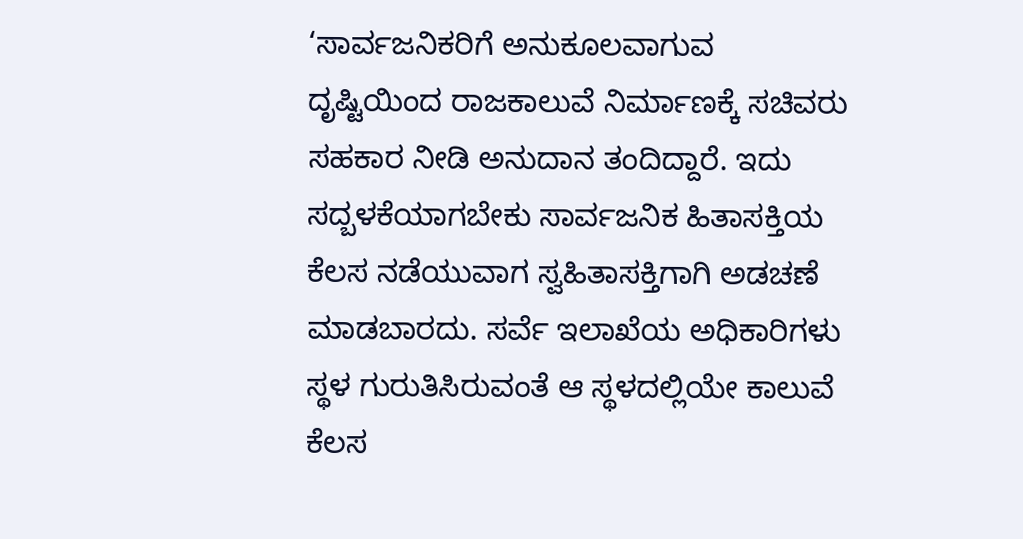‘ಸಾರ್ವಜನಿಕರಿಗೆ ಅನುಕೂಲವಾಗುವ ದೃಷ್ಟಿಯಿಂದ ರಾಜಕಾಲುವೆ ನಿರ್ಮಾಣಕ್ಕೆ ಸಚಿವರು ಸಹಕಾರ ನೀಡಿ ಅನುದಾನ ತಂದಿದ್ದಾರೆ. ಇದು ಸದ್ಬಳಕೆಯಾಗಬೇಕು ಸಾರ್ವಜನಿಕ ಹಿತಾಸಕ್ತಿಯ ಕೆಲಸ ನಡೆಯುವಾಗ ಸ್ವಹಿತಾಸಕ್ತಿಗಾಗಿ ಅಡಚಣೆ ಮಾಡಬಾರದು. ಸರ್ವೆ ಇಲಾಖೆಯ ಅಧಿಕಾರಿಗಳು ಸ್ಥಳ ಗುರುತಿಸಿರುವಂತೆ ಆ ಸ್ಥಳದಲ್ಲಿಯೇ ಕಾಲುವೆ ಕೆಲಸ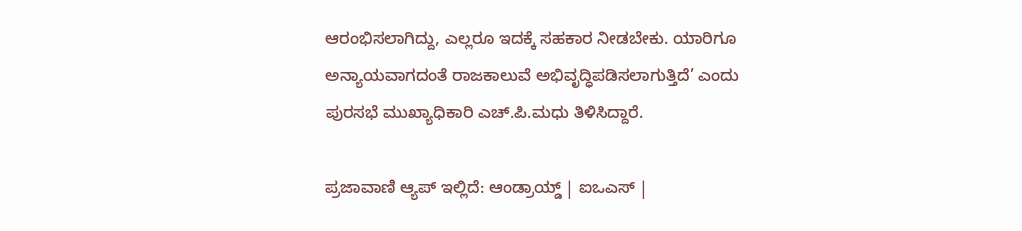ಆರಂಭಿಸಲಾಗಿದ್ದು, ಎಲ್ಲರೂ ಇದಕ್ಕೆ ಸಹಕಾರ ನೀಡಬೇಕು. ಯಾರಿಗೂ ಅನ್ಯಾಯವಾಗದಂತೆ ರಾಜಕಾಲುವೆ ಅಭಿವೃದ್ಧಿಪಡಿಸಲಾಗುತ್ತಿದೆ’ ಎಂದು ಪುರಸಭೆ ಮುಖ್ಯಾಧಿಕಾರಿ ಎಚ್.ಪಿ.ಮಧು ತಿಳಿಸಿದ್ದಾರೆ.

ಪ್ರಜಾವಾಣಿ ಆ್ಯಪ್ ಇಲ್ಲಿದೆ: ಆಂಡ್ರಾಯ್ಡ್ | ಐಒಎಸ್ |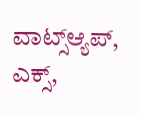ವಾಟ್ಸ್ಆ್ಯಪ್, ಎಕ್ಸ್,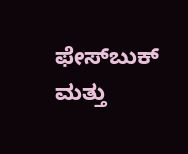ಫೇಸ್‌ಬುಕ್ ಮತ್ತು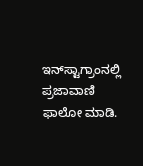ಇನ್‌ಸ್ಟಾಗ್ರಾಂನಲ್ಲಿ ಪ್ರಜಾವಾಣಿ ಫಾಲೋ ಮಾಡಿ.